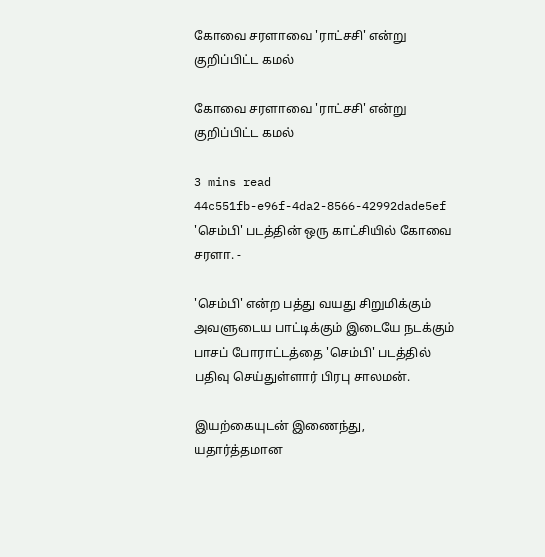கோவை சரளாவை 'ராட்சசி' என்று குறிப்பிட்ட கமல்

கோவை சரளாவை 'ராட்சசி' என்று குறிப்பிட்ட கமல்

3 mins read
44c551fb-e96f-4da2-8566-42992dade5ef
'செம்பி' படத்தின் ஒரு காட்சியில் கோவை சரளா. -

'செம்பி' என்ற பத்து வயது சிறுமிக்கும் அவளுடைய பாட்டிக்கும் இடையே நடக்கும் பாசப் போராட்டத்தை 'செம்பி' படத்தில் பதிவு செய்துள்ளார் பிரபு சாலமன்.

இயற்கையுடன் இணைந்து, யதார்த்தமான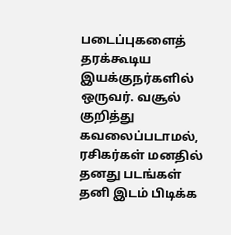படைப்புகளைத் தரக்கூடிய இயக்குநர்களில் ஒருவர். வசூல் குறித்து கவலைப்படாமல், ரசிகர்கள் மனதில் தனது படங்கள் தனி இடம் பிடிக்க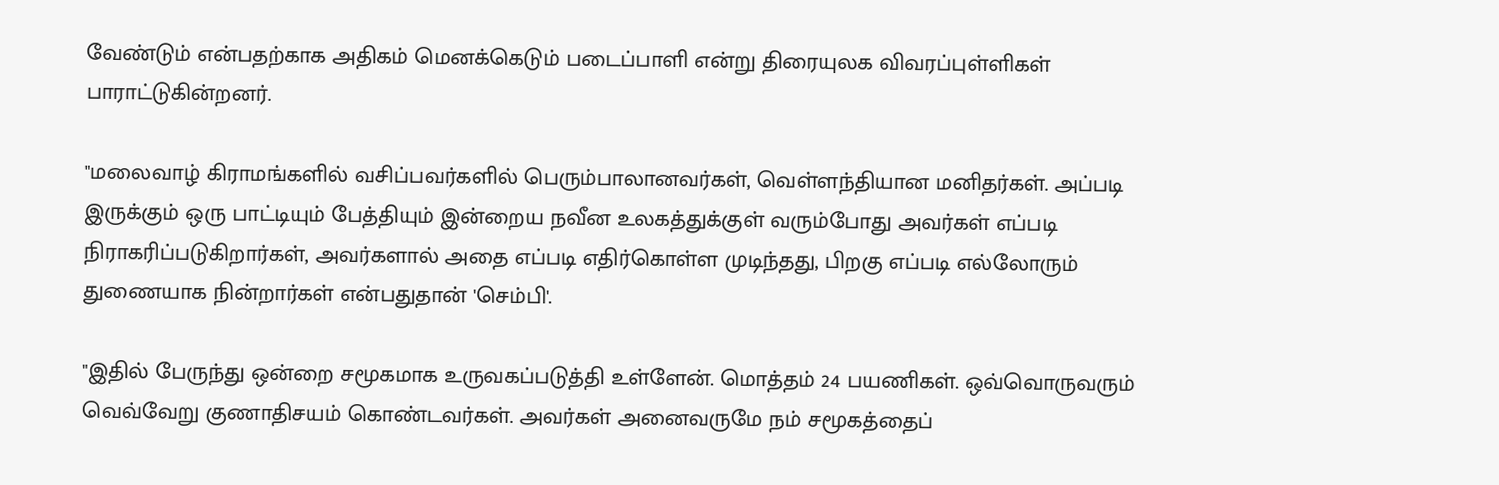வேண்டும் என்பதற்காக அதிகம் மெனக்கெடும் படைப்பாளி என்று திரையுலக விவரப்புள்ளிகள் பாராட்டுகின்றனர்.

"மலைவாழ் கிராமங்களில் வசிப்பவர்களில் பெரும்பாலானவர்கள், வெள்ளந்தியான மனிதர்கள். அப்படி இருக்கும் ஒரு பாட்டியும் பேத்தியும் இன்றைய நவீன உலகத்துக்குள் வரும்போது அவர்கள் எப்படி நிராகரிப்படுகிறார்கள், அவர்களால் அதை எப்படி எதிர்கொள்ள முடிந்தது, பிறகு எப்படி எல்லோரும் துணையாக நின்றார்கள் என்பதுதான் 'செம்பி'.

"இதில் பேருந்து ஒன்றை சமூகமாக உருவகப்படுத்தி உள்ளேன். மொத்தம் 24 பயணிகள். ஒவ்வொருவரும் வெவ்வேறு குணாதிசயம் கொண்டவர்கள். அவர்கள் அனைவருமே நம் சமூகத்தைப்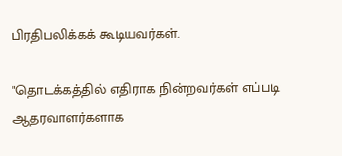பிரதிபலிக்கக் கூடியவர்கள்.

"தொடக்கத்தில் எதிராக நின்றவர்கள் எப்படி ஆதரவாளர்களாக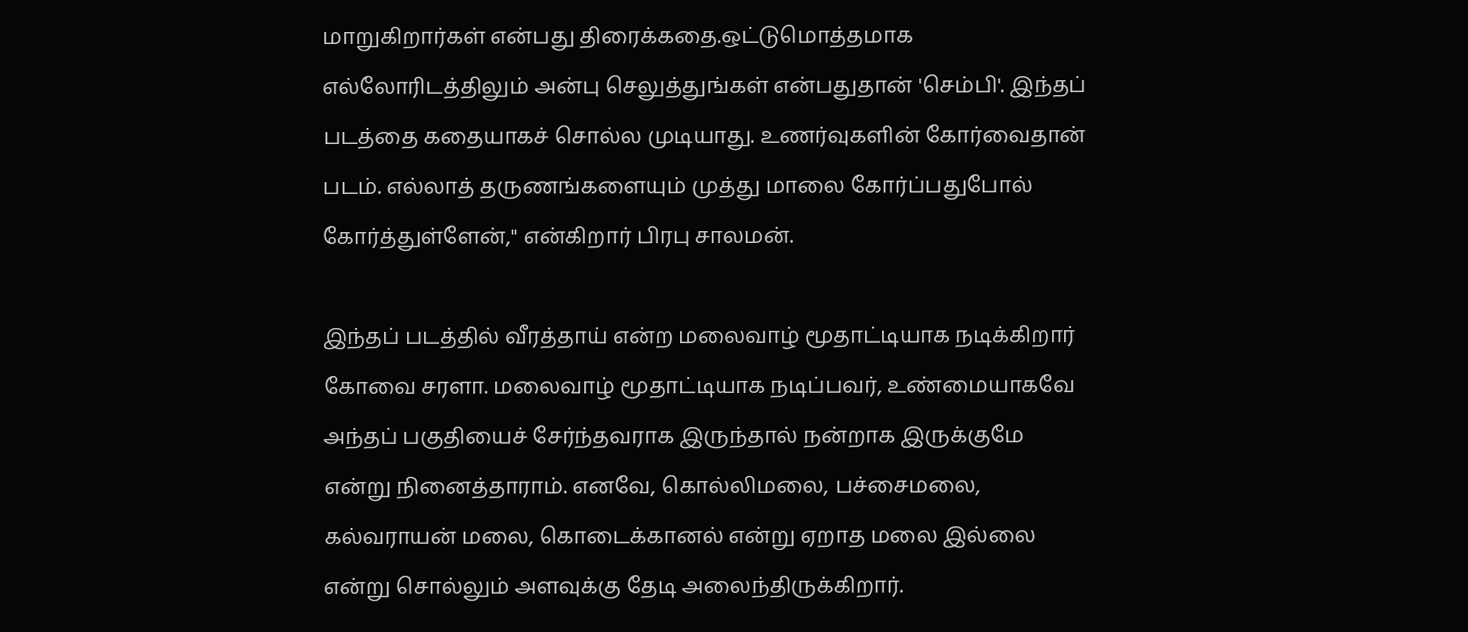மாறுகிறார்கள் என்பது திரைக்கதை.ஒட்டுமொத்தமாக எல்லோரிடத்திலும் அன்பு செலுத்துங்கள் என்பதுதான் 'செம்பி'. இந்தப் படத்தை கதையாகச் சொல்ல முடியாது. உணர்வுகளின் கோர்வைதான் படம். எல்லாத் தருணங்களையும் முத்து மாலை கோர்ப்பதுபோல் கோர்த்துள்ளேன்," என்கிறார் பிரபு சாலமன்.

இந்தப் படத்தில் வீரத்தாய் என்ற மலைவாழ் மூதாட்டியாக நடிக்கிறார் கோவை சரளா. மலைவாழ் மூதாட்டியாக நடிப்பவர், உண்மையாகவே அந்தப் பகுதியைச் சேர்ந்தவராக இருந்தால் நன்றாக இருக்குமே என்று நினைத்தாராம். எனவே, கொல்லிமலை, பச்சைமலை, கல்வராயன் மலை, கொடைக்கானல் என்று ஏறாத மலை இல்லை என்று சொல்லும் அளவுக்கு தேடி அலைந்திருக்கிறார்.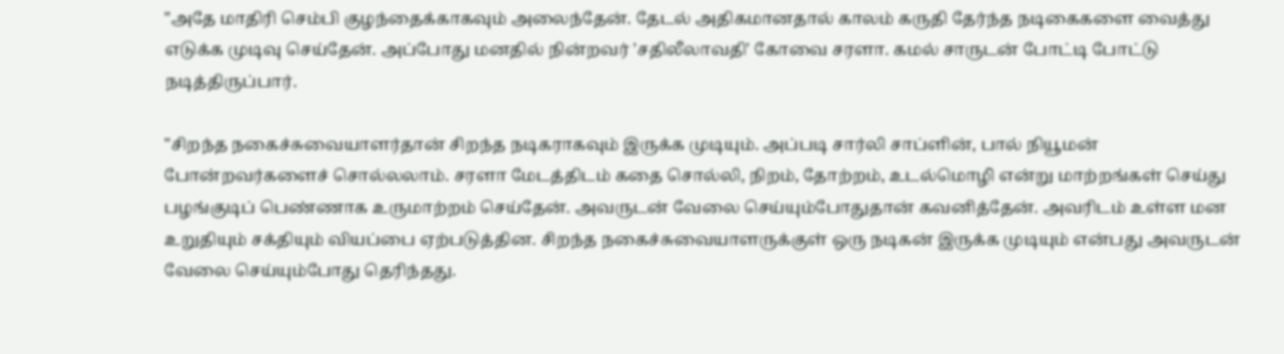"அதே மாதிரி செம்பி குழந்தைக்காகவும் அலைந்தேன். தேடல் அதிகமானதால் காலம் கருதி தேர்ந்த நடிகைகளை வைத்து எடுக்க முடிவு செய்தேன். அப்போது மனதில் நின்றவர் 'சதிலீலாவதி' கோவை சரளா. கமல் சாருடன் போட்டி போட்டு நடித்திருப்பார்.

"சிறந்த நகைச்சுவையாளர்தான் சிறந்த நடிகராகவும் இருக்க முடியும். அப்படி சார்லி சாப்ளின், பால் நியூமன் போன்றவர்களைச் சொல்லலாம். சரளா மேடத்திடம் கதை சொல்லி, நிறம், தோற்றம், உடல்மொழி என்று மாற்றங்கள் செய்து பழங்குடிப் பெண்ணாக உருமாற்றம் செய்தேன். அவருடன் வேலை செய்யும்போதுதான் கவனித்தேன். அவரிடம் உள்ள மன உறுதியும் சக்தியும் வியப்பை ஏற்படுத்தின. சிறந்த நகைச்சுவையாளருக்குள் ஒரு நடிகன் இருக்க முடியும் என்பது அவருடன் வேலை செய்யும்போது தெரிந்தது.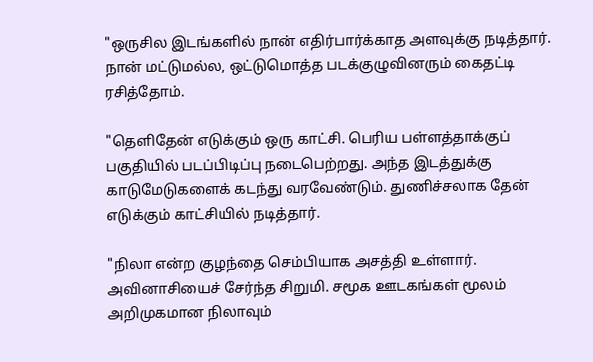"ஒருசில இடங்களில் நான் எதிர்பார்க்காத அளவுக்கு நடித்தார். நான் மட்டுமல்ல, ஒட்டுமொத்த படக்குழுவினரும் கைதட்டி ரசித்தோம்.

"தெளிதேன் எடுக்கும் ஒரு காட்சி. பெரிய பள்ளத்தாக்குப் பகுதியில் படப்பிடிப்பு நடைபெற்றது. அந்த இடத்துக்கு காடுமேடுகளைக் கடந்து வரவேண்டும். துணிச்சலாக தேன் எடுக்கும் காட்சியில் நடித்தார்.

"நிலா என்ற குழந்தை செம்பியாக அசத்தி உள்ளார். அவினாசியைச் சேர்ந்த சிறுமி. சமூக ஊடகங்கள் மூலம் அறிமுகமான நிலாவும்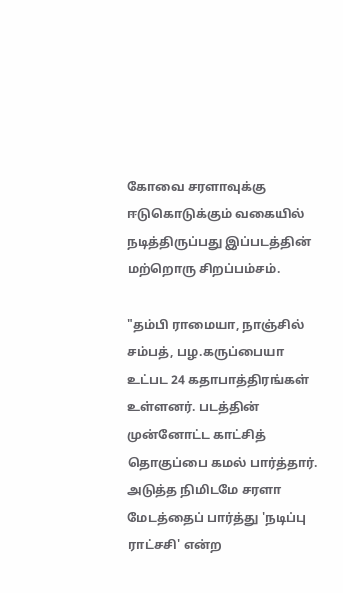கோவை சரளாவுக்கு ஈடுகொடுக்கும் வகையில் நடித்திருப்பது இப்படத்தின் மற்றொரு சிறப்பம்சம்.

"தம்பி ராமையா, நாஞ்சில் சம்பத், பழ.கருப்பையா உட்பட 24 கதாபாத்திரங்கள் உள்ளனர். படத்தின் முன்னோட்ட காட்சித் தொகுப்பை கமல் பார்த்தார். அடுத்த நிமிடமே சரளா மேடத்தைப் பார்த்து 'நடிப்பு ராட்சசி' என்ற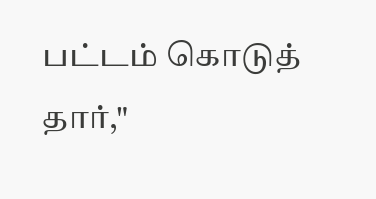பட்டம் கொடுத் தார்,"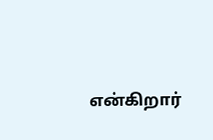என்கிறார்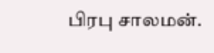பிரபு சாலமன்.